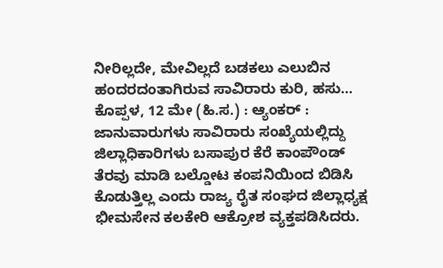ನೀರಿಲ್ಲದೇ, ಮೇವಿಲ್ಲದೆ ಬಡಕಲು ಎಲುಬಿನ ಹಂದರದಂತಾಗಿರುವ ಸಾವಿರಾರು ಕುರಿ, ಹಸು...
ಕೊಪ್ಪಳ, 12 ಮೇ (ಹಿ.ಸ.) : ಆ್ಯಂಕರ್ : ಜಾನುವಾರುಗಳು ಸಾವಿರಾರು ಸಂಖ್ಯೆಯಲ್ಲಿದ್ದು ಜಿಲ್ಲಾಧಿಕಾರಿಗಳು ಬಸಾಪುರ ಕೆರೆ ಕಾಂಪೌಂಡ್ ತೆರವು ಮಾಡಿ ಬಲ್ಡೋಟ ಕಂಪನಿಯಿಂದ ಬಿಡಿಸಿ ಕೊಡುತ್ತಿಲ್ಲ ಎಂದು ರಾಜ್ಯ ರೈತ ಸಂಘದ ಜಿಲ್ಲಾಧ್ಯಕ್ಷ ಭೀಮಸೇನ ಕಲಕೇರಿ ಆಕ್ರೋಶ ವ್ಯಕ್ತಪಡಿಸಿದರು.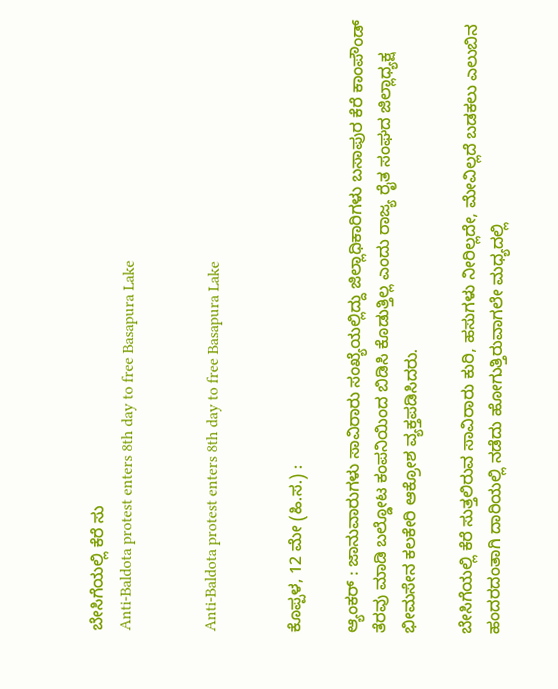ಬೇಸಿಗೆಯಲ್ಲಿ ಕೆರೆ ಸು
Anti-Baldota protest enters 8th day to free Basapura Lake


Anti-Baldota protest enters 8th day to free Basapura Lake


ಕೊಪ್ಪಳ, 12 ಮೇ (ಹಿ.ಸ.) :

ಆ್ಯಂಕರ್ : ಜಾನುವಾರುಗಳು ಸಾವಿರಾರು ಸಂಖ್ಯೆಯಲ್ಲಿದ್ದು ಜಿಲ್ಲಾಧಿಕಾರಿಗಳು ಬಸಾಪುರ ಕೆರೆ ಕಾಂಪೌಂಡ್ ತೆರವು ಮಾಡಿ ಬಲ್ಡೋಟ ಕಂಪನಿಯಿಂದ ಬಿಡಿಸಿ ಕೊಡುತ್ತಿಲ್ಲ ಎಂದು ರಾಜ್ಯ ರೈತ ಸಂಘದ ಜಿಲ್ಲಾಧ್ಯಕ್ಷ ಭೀಮಸೇನ ಕಲಕೇರಿ ಆಕ್ರೋಶ ವ್ಯಕ್ತಪಡಿಸಿದರು.

ಬೇಸಿಗೆಯಲ್ಲಿ ಕೆರೆ ಸುತ್ತಲಿರುವ ಸಾವಿರಾರು ಕುರಿ, ಹಸುಗಳು ನೀರಿಲ್ಲದೇ, ಮೇವಿಲ್ಲದೆ ಬಡಕಲು ಎಲುಬಿನ ಹಂದರದಂತಾಗಿ ದಾರಿಯಲ್ಲಿ ನಡೆದು ಹೋಗುತ್ತಿರುವಾಗಲೇ ಮಧ್ಯದಲ್ಲಿ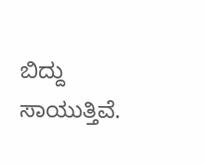ಬಿದ್ದು ಸಾಯುತ್ತಿವೆ.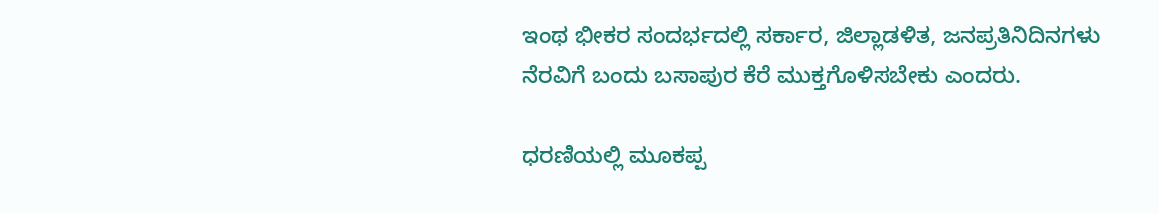ಇಂಥ ಭೀಕರ ಸಂದರ್ಭದಲ್ಲಿ ಸರ್ಕಾರ, ಜಿಲ್ಲಾಡಳಿತ, ಜನಪ್ರತಿನಿದಿನಗಳು ನೆರವಿಗೆ ಬಂದು ಬಸಾಪುರ ಕೆರೆ ಮುಕ್ತಗೊಳಿಸಬೇಕು ಎಂದರು.

ಧರಣಿಯಲ್ಲಿ ಮೂಕಪ್ಪ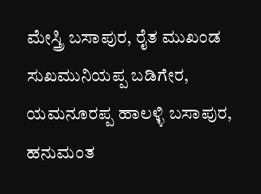ಮೇಸ್ತ್ರಿ ಬಸಾಪುರ, ರೈತ ಮುಖಂಡ ಸುಖಮುನಿಯಪ್ಪ ಬಡಿಗೇರ, ಯಮನೂರಪ್ಪ ಹಾಲಳ್ಳಿ ಬಸಾಪುರ, ಹನುಮಂತ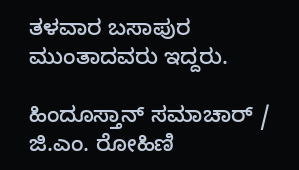ತಳವಾರ ಬಸಾಪುರ ಮುಂತಾದವರು ಇದ್ದರು.

ಹಿಂದೂಸ್ತಾನ್ ಸಮಾಚಾರ್ / ಜಿ.ಎಂ. ರೋಹಿಣಿ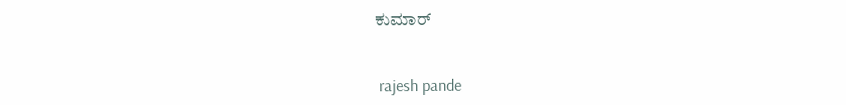ಕುಮಾರ್


 rajesh pande